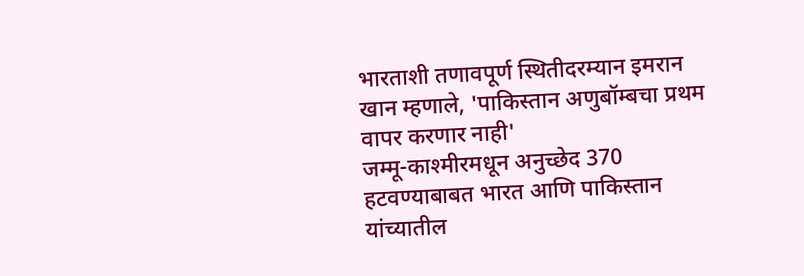भारताशी तणावपूर्ण स्थितीदरम्यान इमरान खान म्हणाले, 'पाकिस्तान अणुबॉम्बचा प्रथम वापर करणार नाही'
जम्मू-काश्मीरमधून अनुच्छेद 370 हटवण्याबाबत भारत आणि पाकिस्तान यांच्यातील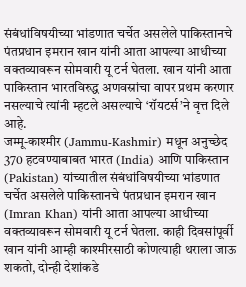संबंधांविषयीच्या भांडणात चर्चेत असलेले पाकिस्तानचे पंतप्रधान इमरान खान यांनी आता आपल्या आधीच्या वक्तव्यावरून सोमवारी यू टर्न घेतला. खान यांनी आता पाकिस्तान भारतविरुद्ध अणवस्रांचा वापर प्रथम करणार नसल्याचे त्यांनी म्हटले असल्याचे ‘रॉयटर्स’ने वृत्त दिले आहे.
जम्मू-काश्मीर (Jammu-Kashmir) मधून अनुच्छेद 370 हटवण्याबाबत भारत (India) आणि पाकिस्तान (Pakistan) यांच्यातील संबंधांविषयीच्या भांडणात चर्चेत असलेले पाकिस्तानचे पंतप्रधान इमरान खान (Imran Khan) यांनी आता आपल्या आधीच्या वक्तव्यावरून सोमवारी यू टर्न घेतला. काही दिवसांपूर्वी खान यांनी आम्ही काश्मीरसाठी कोणत्याही थराला जाऊ शकतो, दोन्ही देशांकडे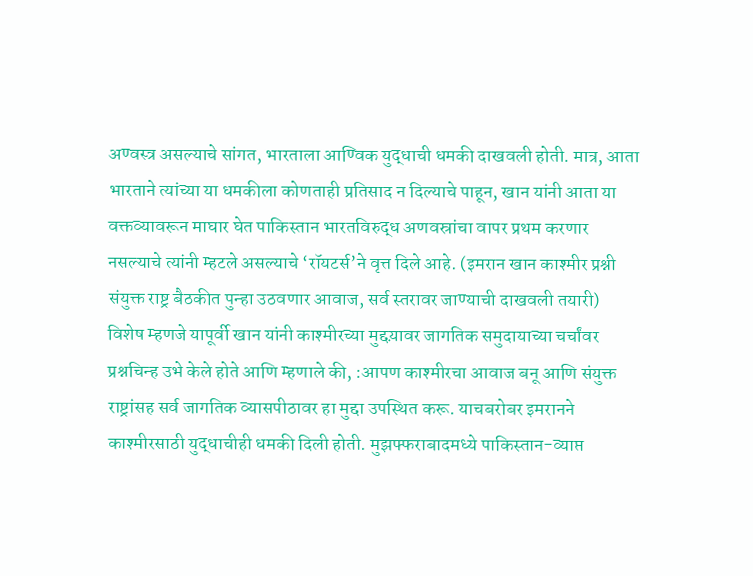अण्वस्त्र असल्याचे सांगत, भारताला आण्विक युद्धाची धमकी दाखवली होती. मात्र, आता भारताने त्यांच्या या धमकीला कोणताही प्रतिसाद न दिल्याचे पाहून, खान यांनी आता या वक्तव्यावरून माघार घेत पाकिस्तान भारतविरुद्ध अणवस्रांचा वापर प्रथम करणार नसल्याचे त्यांनी म्हटले असल्याचे ‘रॉयटर्स’ने वृत्त दिले आहे. (इमरान खान काश्मीर प्रश्नी संयुक्त राष्ट्र बैठकीत पुन्हा उठवणार आवाज, सर्व स्तरावर जाण्याची दाखवली तयारी)
विशेष म्हणजे यापूर्वी खान यांनी काश्मीरच्या मुद्दय़ावर जागतिक समुदायाच्या चर्चांवर प्रश्नचिन्ह उभे केले होते आणि म्हणाले की, :आपण काश्मीरचा आवाज बनू आणि संयुक्त राष्ट्रांसह सर्व जागतिक व्यासपीठावर हा मुद्दा उपस्थित करू. याचबरोबर इमरानने काश्मीरसाठी युद्धाचीही धमकी दिली होती. मुझफ्फराबादमध्ये पाकिस्तान-व्याप्त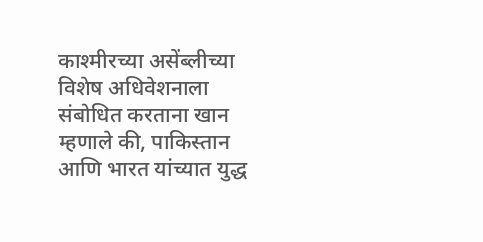काश्मीरच्या असेंब्लीच्या विशेष अधिवेशनाला संबोधित करताना खान म्हणाले की, पाकिस्तान आणि भारत यांच्यात युद्ध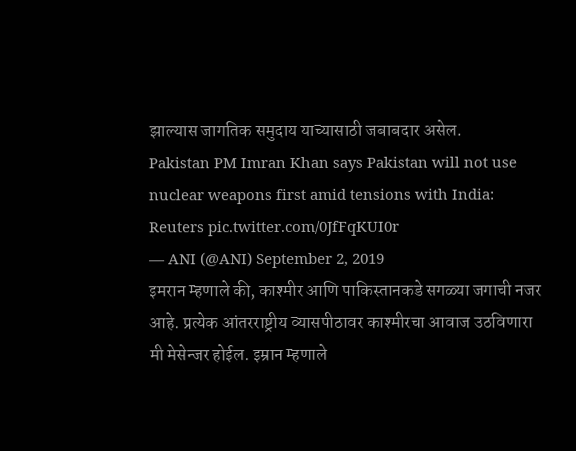झाल्यास जागतिक समुदाय याच्यासाठी जबाबदार असेल.
Pakistan PM Imran Khan says Pakistan will not use nuclear weapons first amid tensions with India: Reuters pic.twitter.com/0JfFqKUI0r
— ANI (@ANI) September 2, 2019
इमरान म्हणाले की, काश्मीर आणि पाकिस्तानकडे सगळ्या जगाची नजर आहे. प्रत्येक आंतरराष्ट्रीय व्यासपीठावर काश्मीरचा आवाज उठविणारा मी मेसेन्जर होईल. इम्रान म्हणाले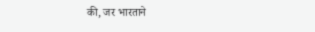की, जर भारताने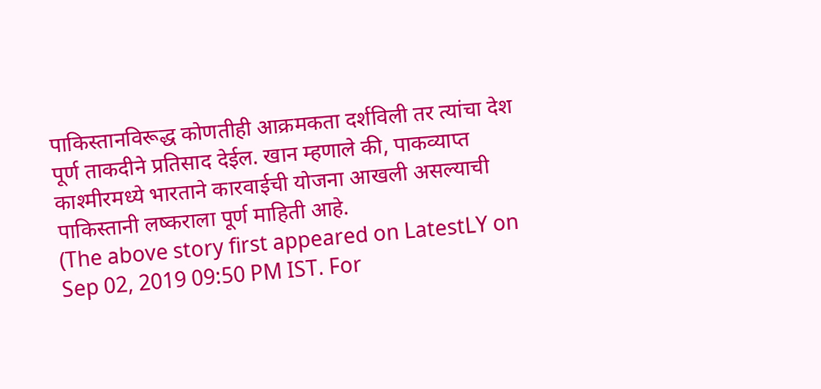पाकिस्तानविरूद्ध कोणतीही आक्रमकता दर्शविली तर त्यांचा देश पूर्ण ताकदीने प्रतिसाद देईल. खान म्हणाले की, पाकव्याप्त काश्मीरमध्ये भारताने कारवाईची योजना आखली असल्याची पाकिस्तानी लष्कराला पूर्ण माहिती आहे.
(The above story first appeared on LatestLY on Sep 02, 2019 09:50 PM IST. For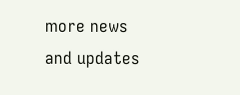more news and updates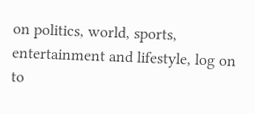on politics, world, sports, entertainment and lifestyle, log on to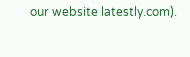our website latestly.com).